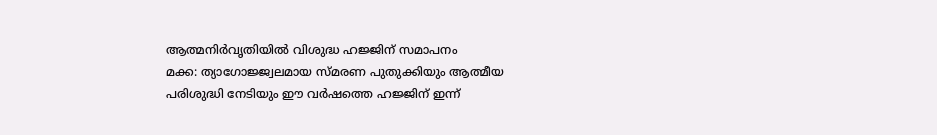ആത്മനിർവൃതിയിൽ വിശുദ്ധ ഹജ്ജിന് സമാപനം
മക്ക: ത്യാഗോജ്ജ്വലമായ സ്മരണ പുതുക്കിയും ആത്മീയ പരിശുദ്ധി നേടിയും ഈ വർഷത്തെ ഹജ്ജിന് ഇന്ന്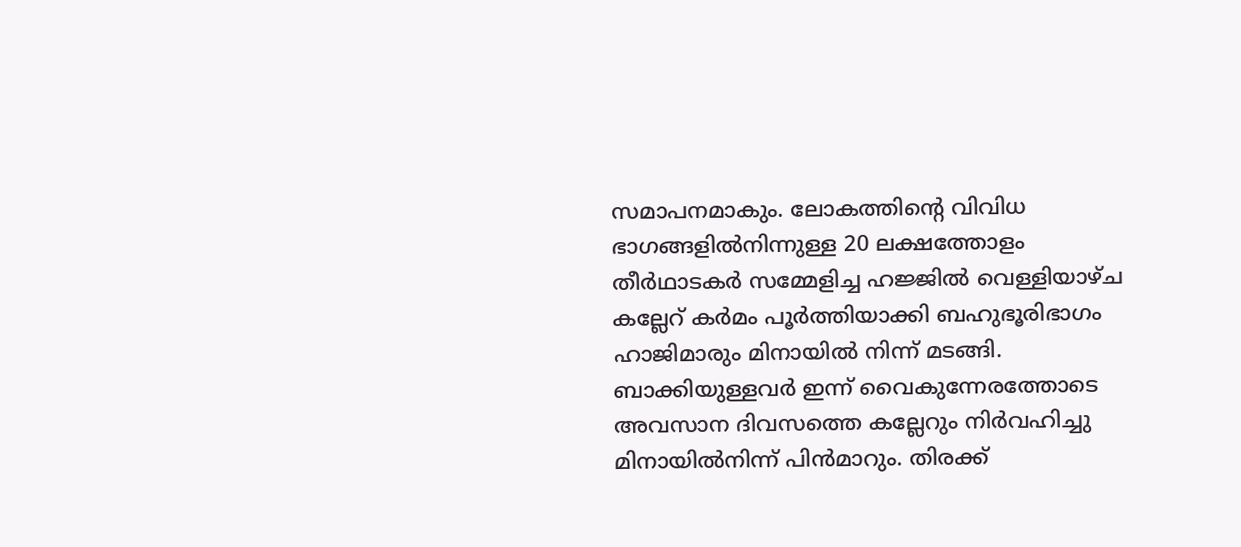സമാപനമാകും. ലോകത്തിന്റെ വിവിധ ഭാഗങ്ങളിൽനിന്നുള്ള 20 ലക്ഷത്തോളം തീർഥാടകർ സമ്മേളിച്ച ഹജ്ജിൽ വെള്ളിയാഴ്ച കല്ലേറ് കർമം പൂർത്തിയാക്കി ബഹുഭൂരിഭാഗം ഹാജിമാരും മിനായിൽ നിന്ന് മടങ്ങി. ബാക്കിയുള്ളവർ ഇന്ന് വൈകുന്നേരത്തോടെ അവസാന ദിവസത്തെ കല്ലേറും നിർവഹിച്ചു മിനായിൽനിന്ന് പിൻമാറും. തിരക്ക്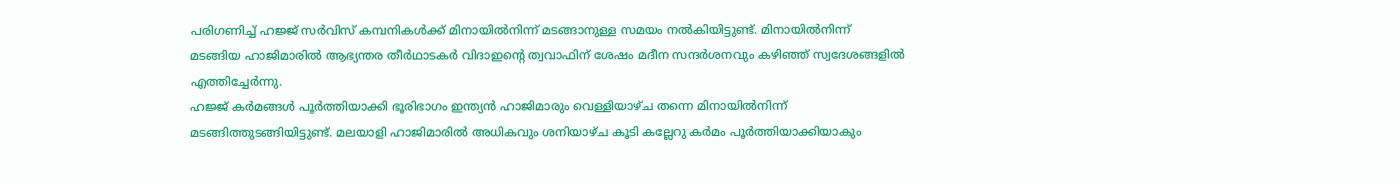പരിഗണിച്ച് ഹജ്ജ് സർവിസ് കമ്പനികൾക്ക് മിനായിൽനിന്ന് മടങ്ങാനുള്ള സമയം നൽകിയിട്ടുണ്ട്. മിനായിൽനിന്ന് മടങ്ങിയ ഹാജിമാരിൽ ആഭ്യന്തര തീർഥാടകർ വിദാഇന്റെ ത്വവാഫിന് ശേഷം മദീന സന്ദർശനവും കഴിഞ്ഞ് സ്വദേശങ്ങളിൽ എത്തിച്ചേർന്നു.
ഹജ്ജ് കർമങ്ങൾ പൂർത്തിയാക്കി ഭൂരിഭാഗം ഇന്ത്യൻ ഹാജിമാരും വെള്ളിയാഴ്ച തന്നെ മിനായിൽനിന്ന് മടങ്ങിത്തുടങ്ങിയിട്ടുണ്ട്. മലയാളി ഹാജിമാരിൽ അധികവും ശനിയാഴ്ച കൂടി കല്ലേറു കർമം പൂർത്തിയാക്കിയാകും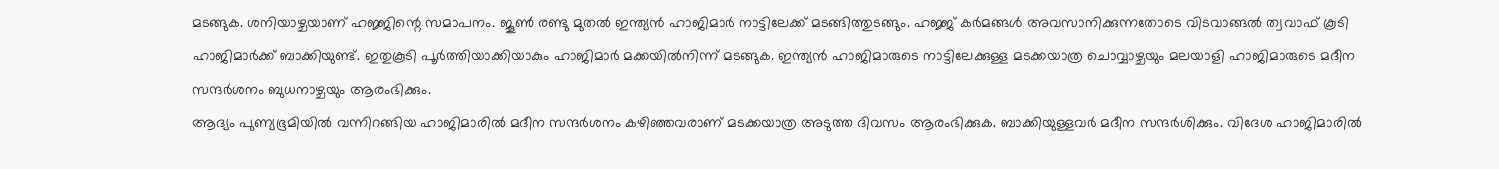മടങ്ങുക. ശനിയാഴ്ചയാണ് ഹജ്ജിന്റെ സമാപനം. ജൂൺ രണ്ടു മുതൽ ഇന്ത്യൻ ഹാജിമാർ നാട്ടിലേക്ക് മടങ്ങിത്തുടങ്ങും. ഹജ്ജ് കർമങ്ങൾ അവസാനിക്കുന്നതോടെ വിടവാങ്ങൽ ത്വവാഫ് കൂടി ഹാജിമാർക്ക് ബാക്കിയുണ്ട്. ഇതുകൂടി പൂർത്തിയാക്കിയാകും ഹാജിമാർ മക്കയിൽനിന്ന് മടങ്ങുക. ഇന്ത്യൻ ഹാജിമാരുടെ നാട്ടിലേക്കുള്ള മടക്കയാത്ര ചൊവ്വാഴ്ചയും മലയാളി ഹാജിമാരുടെ മദീന സന്ദർശനം ബുധനാഴ്ചയും ആരംഭിക്കും.
ആദ്യം പുണ്യഭൂമിയിൽ വന്നിറങ്ങിയ ഹാജിമാരിൽ മദീന സന്ദർശനം കഴിഞ്ഞവരാണ് മടക്കയാത്ര അടുത്ത ദിവസം ആരംഭിക്കുക. ബാക്കിയുള്ളവർ മദീന സന്ദർശിക്കും. വിദേശ ഹാജിമാരിൽ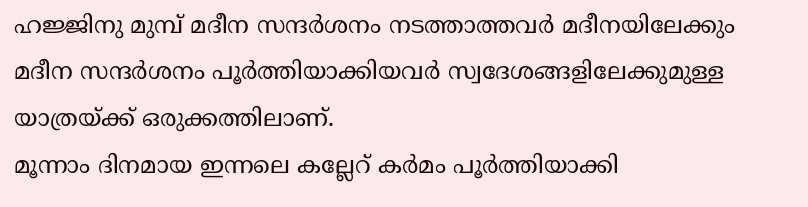ഹജ്ജിനു മുമ്പ് മദീന സന്ദർശനം നടത്താത്തവർ മദീനയിലേക്കും മദീന സന്ദർശനം പൂർത്തിയാക്കിയവർ സ്വദേശങ്ങളിലേക്കുമുള്ള യാത്രയ്ക്ക് ഒരുക്കത്തിലാണ്.
മൂന്നാം ദിനമായ ഇന്നലെ കല്ലേറ് കർമം പൂർത്തിയാക്കി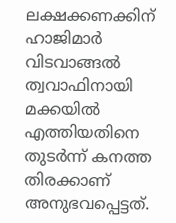ലക്ഷക്കണക്കിന് ഹാജിമാർ വിടവാങ്ങൽ ത്വവാഫിനായി മക്കയിൽ എത്തിയതിനെ തുടർന്ന് കനത്ത തിരക്കാണ് അനുഭവപ്പെട്ടത്.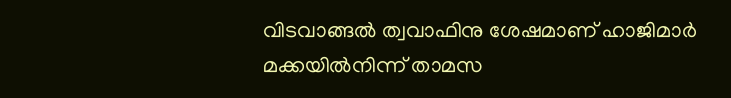വിടവാങ്ങൽ ത്വവാഫിനു ശേഷമാണ് ഹാജിമാർ മക്കയിൽനിന്ന് താമസ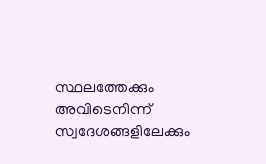സ്ഥലത്തേക്കും അവിടെനിന്ന് സ്വദേശങ്ങളിലേക്കും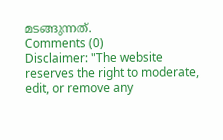മടങ്ങുന്നത്.
Comments (0)
Disclaimer: "The website reserves the right to moderate, edit, or remove any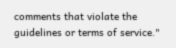comments that violate the guidelines or terms of service."